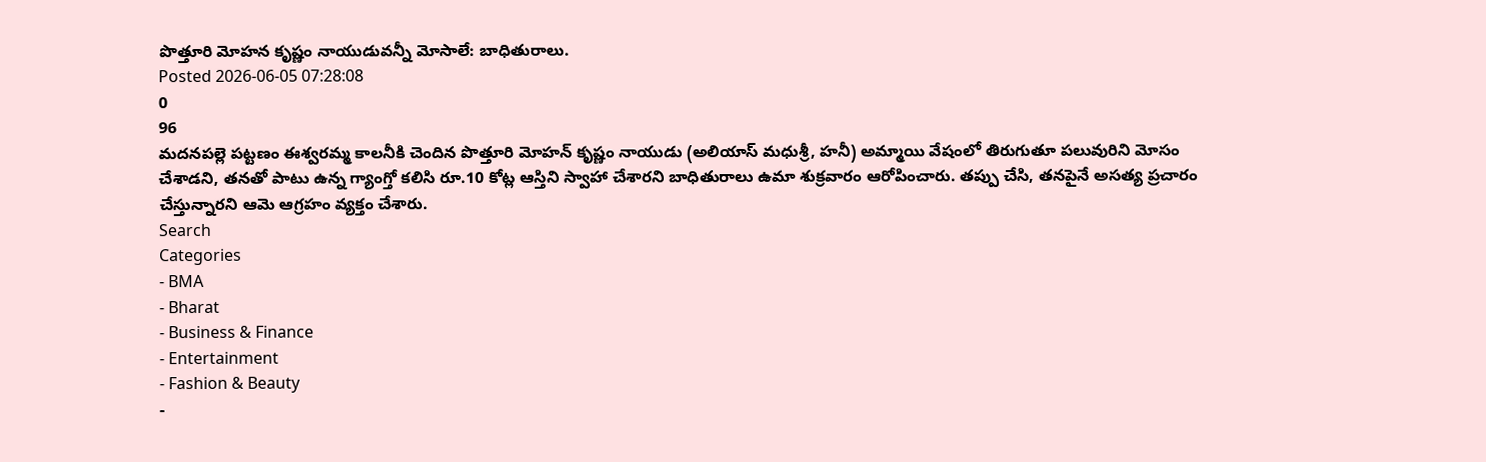పొత్తూరి మోహన కృష్ణం నాయుడువన్నీ మోసాలే: బాధితురాలు.
Posted 2026-06-05 07:28:08
0
96
మదనపల్లె పట్టణం ఈశ్వరమ్మ కాలనీకి చెందిన పొత్తూరి మోహన్ కృష్ణం నాయుడు (అలియాస్ మధుశ్రీ, హనీ) అమ్మాయి వేషంలో తిరుగుతూ పలువురిని మోసం చేశాడని, తనతో పాటు ఉన్న గ్యాంగ్తో కలిసి రూ.10 కోట్ల ఆస్తిని స్వాహా చేశారని బాధితురాలు ఉమా శుక్రవారం ఆరోపించారు. తప్పు చేసి, తనపైనే అసత్య ప్రచారం చేస్తున్నారని ఆమె ఆగ్రహం వ్యక్తం చేశారు.
Search
Categories
- BMA
- Bharat
- Business & Finance
- Entertainment
- Fashion & Beauty
-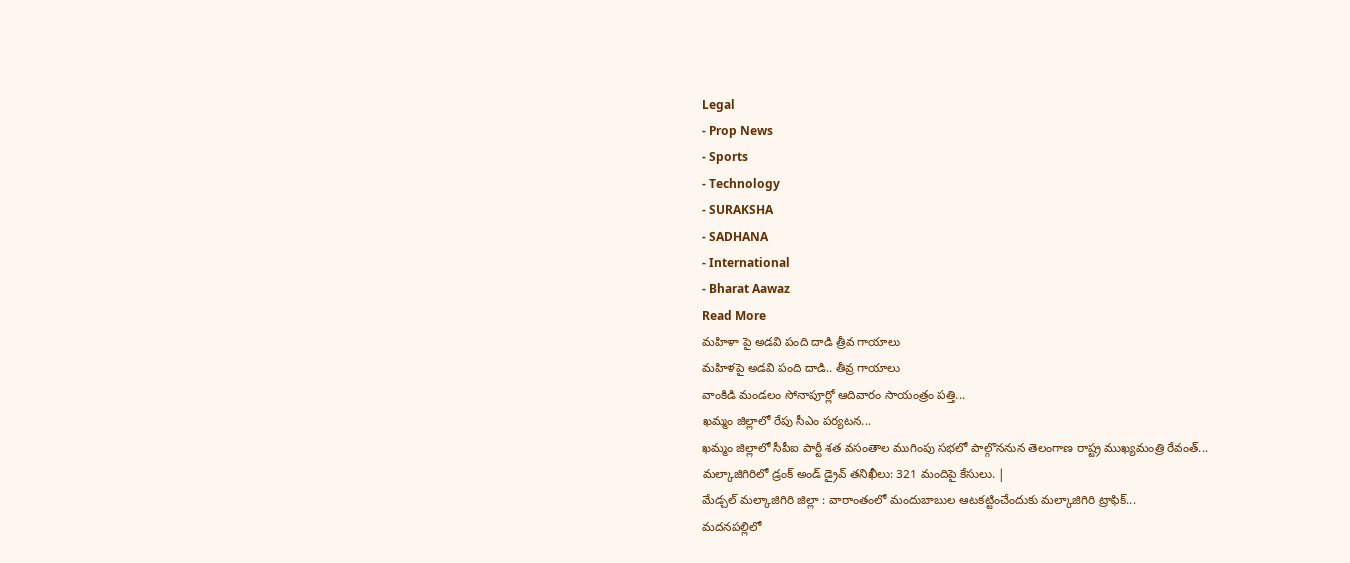Legal
- Prop News
- Sports
- Technology
- SURAKSHA
- SADHANA
- International
- Bharat Aawaz
Read More
మహిళా పై అడవి పంది దాడి త్రీవ గాయాలు
మహిళపై అడవి పంది దాడి.. తీవ్ర గాయాలు
వాంకిడి మండలం సోనాపూర్లో ఆదివారం సాయంత్రం పత్తి...
ఖమ్మం జిల్లాలో రేపు సీఎం పర్యటన...
ఖమ్మం జిల్లాలో సీపీఐ పార్టీ శత వసంతాల ముగింపు సభలో పాల్గొననున తెలంగాణ రాష్ట్ర ముఖ్యమంత్రి రేవంత్...
మల్కాజిగిరిలో డ్రంక్ అండ్ డ్రైవ్ తనిఖీలు: 321 మందిపై కేసులు. |
మేడ్చల్ మల్కాజిగిరి జిల్లా : వారాంతంలో మందుబాబుల ఆటకట్టించేందుకు మల్కాజిగిరి ట్రాఫిక్...
మదనపల్లిలో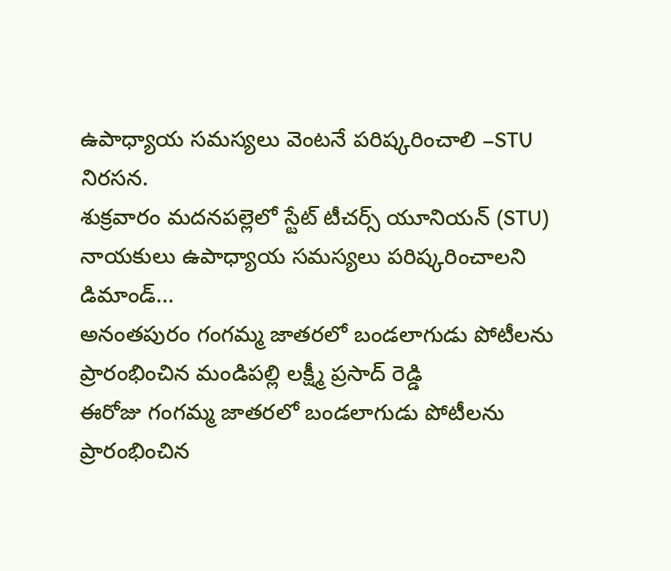ఉపాధ్యాయ సమస్యలు వెంటనే పరిష్కరించాలి –STU నిరసన.
శుక్రవారం మదనపల్లెలో స్టేట్ టీచర్స్ యూనియన్ (STU) నాయకులు ఉపాధ్యాయ సమస్యలు పరిష్కరించాలని డిమాండ్...
అనంతపురం గంగమ్మ జాతరలో బండలాగుడు పోటీలను ప్రారంభించిన మండిపల్లి లక్ష్మీ ప్రసాద్ రెడ్డి
ఈరోజు గంగమ్మ జాతరలో బండలాగుడు పోటీలను ప్రారంభించిన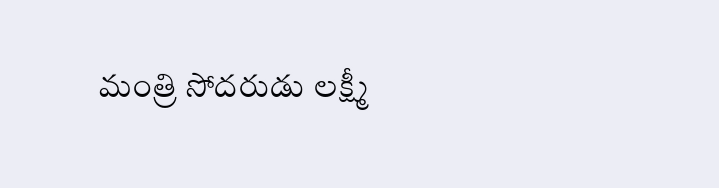మంత్రి సోదరుడు లక్ష్మీ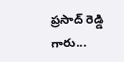ప్రసాద్ రెడ్డి గారు...